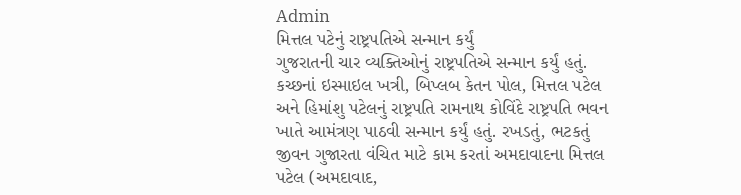Admin
મિત્તલ પટેનું રાષ્ટ્રપતિએ સન્માન કર્યું
ગુજરાતની ચાર વ્યક્તિઓનું રાષ્ટ્રપતિએ સન્માન કર્યું હતું. કચ્છનાં ઇસ્માઇલ ખત્રી, બિપ્લબ કેતન પોલ, મિત્તલ પટેલ અને હિમાંશુ પટેલનું રાષ્ટ્રપતિ રામનાથ કોવિંદે રાષ્ટ્રપતિ ભવન ખાતે આમંત્રણ પાઠવી સન્માન કર્યું હતું. રખડતું, ભટકતું જીવન ગુજારતા વંચિત માટે કામ કરતાં અમદાવાદના મિત્તલ પટેલ (અમદાવાદ,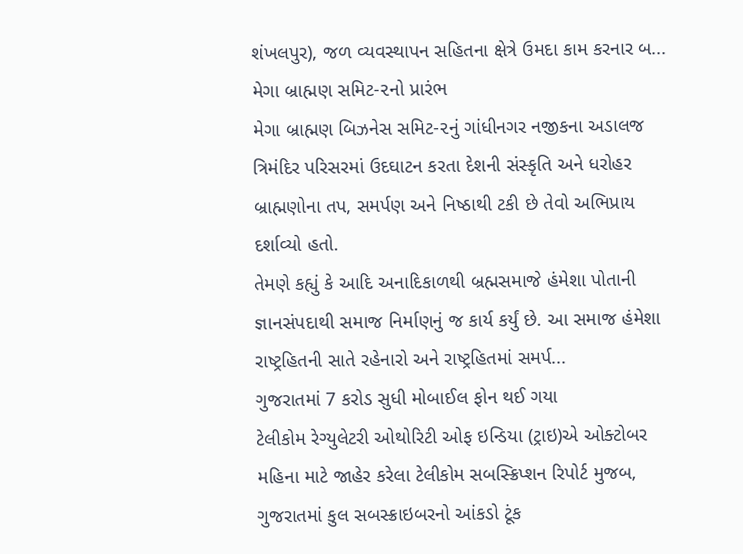શંખલપુર), જળ વ્યવસ્થાપન સહિતના ક્ષેત્રે ઉમદા કામ કરનાર બ...
મેગા બ્રાહ્મણ સમિટ-૨નો પ્રારંભ
મેગા બ્રાહ્મણ બિઝનેસ સમિટ-૨નું ગાંધીનગર નજીકના અડાલજ ત્રિમંદિર પરિસરમાં ઉદઘાટન કરતા દેશની સંસ્કૃતિ અને ધરોહર બ્રાહ્મણોના તપ, સમર્પણ અને નિષ્ઠાથી ટકી છે તેવો અભિપ્રાય દર્શાવ્યો હતો.
તેમણે કહ્યું કે આદિ અનાદિકાળથી બ્રહ્મસમાજે હંમેશા પોતાની જ્ઞાનસંપદાથી સમાજ નિર્માણનું જ કાર્ય કર્યું છે. આ સમાજ હંમેશા રાષ્ટ્રહિતની સાતે રહેનારો અને રાષ્ટ્રહિતમાં સમર્પ...
ગુજરાતમાં 7 કરોડ સુધી મોબાઈલ ફોન થઈ ગયા
ટેલીકોમ રેગ્યુલેટરી ઓથોરિટી ઓફ ઇન્ડિયા (ટ્રાઇ)એ ઓક્ટોબર મહિના માટે જાહેર કરેલા ટેલીકોમ સબસ્ક્રિપ્શન રિપોર્ટ મુજબ, ગુજરાતમાં કુલ સબસ્ક્રાઇબરનો આંકડો ટૂંક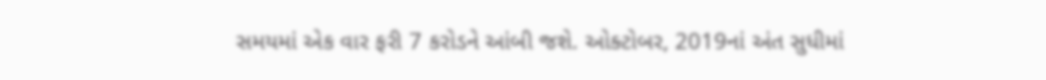સમયમાં એક વાર ફરી 7 કરોડને આંબી જશે. ઓક્ટોબર, 2019નાં અંત સુધીમાં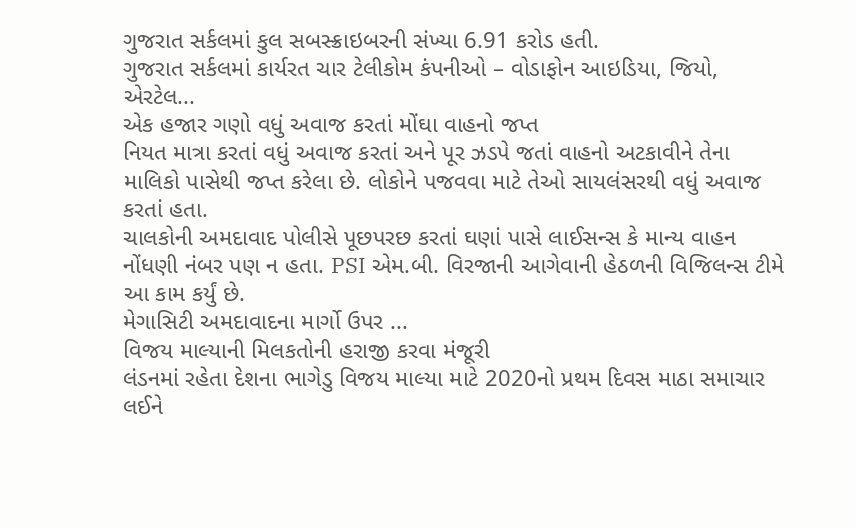ગુજરાત સર્કલમાં કુલ સબસ્ક્રાઇબરની સંખ્યા 6.91 કરોડ હતી.
ગુજરાત સર્કલમાં કાર્યરત ચાર ટેલીકોમ કંપનીઓ – વોડાફોન આઇડિયા, જિયો, એરટેલ...
એક હજાર ગણો વધું અવાજ કરતાં મોંઘા વાહનો જપ્ત
નિયત માત્રા કરતાં વધું અવાજ કરતાં અને પૂર ઝડપે જતાં વાહનો અટકાવીને તેના માલિકો પાસેથી જપ્ત કરેલા છે. લોકોને પજવવા માટે તેઓ સાયલંસરથી વધું અવાજ કરતાં હતા.
ચાલકોની અમદાવાદ પોલીસે પૂછપરછ કરતાં ઘણાં પાસે લાઈસન્સ કે માન્ય વાહન નોંધણી નંબર પણ ન હતા. PSI એમ.બી. વિરજાની આગેવાની હેઠળની વિજિલન્સ ટીમે આ કામ કર્યું છે.
મેગાસિટી અમદાવાદના માર્ગો ઉપર ...
વિજય માલ્યાની મિલકતોની હરાજી કરવા મંજૂરી
લંડનમાં રહેતા દેશના ભાગેડુ વિજય માલ્યા માટે 2020નો પ્રથમ દિવસ માઠા સમાચાર લઈને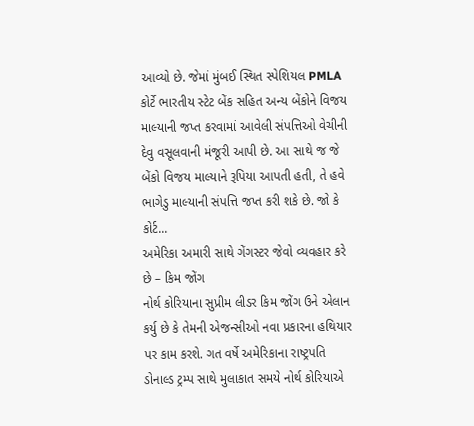આવ્યો છે. જેમાં મુંબઈ સ્થિત સ્પેશિયલ PMLA કોર્ટે ભારતીય સ્ટેટ બેંક સહિત અન્ય બેંકોને વિજય માલ્યાની જપ્ત કરવામાં આવેલી સંપત્તિઓ વેચીની દેવુ વસૂલવાની મંજૂરી આપી છે. આ સાથે જ જે બેંકો વિજય માલ્યાને રૂપિયા આપતી હતી, તે હવે ભાગેડુ માલ્યાની સંપત્તિ જપ્ત કરી શકે છે. જો કે કોર્ટ...
અમેરિકા અમારી સાથે ગેંગસ્ટર જેવો વ્યવહાર કરે છે – કિમ જોંગ
નોર્થ કોરિયાના સુપ્રીમ લીડર કિમ જોંગ ઉને એલાન કર્યુ છે કે તેમની એજન્સીઓ નવા પ્રકારના હથિયાર પર કામ કરશે. ગત વર્ષે અમેરિકાના રાષ્ટ્રપતિ ડોનાલ્ડ ટ્રમ્પ સાથે મુલાકાત સમયે નોર્થ કોરિયાએ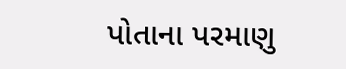પોતાના પરમાણુ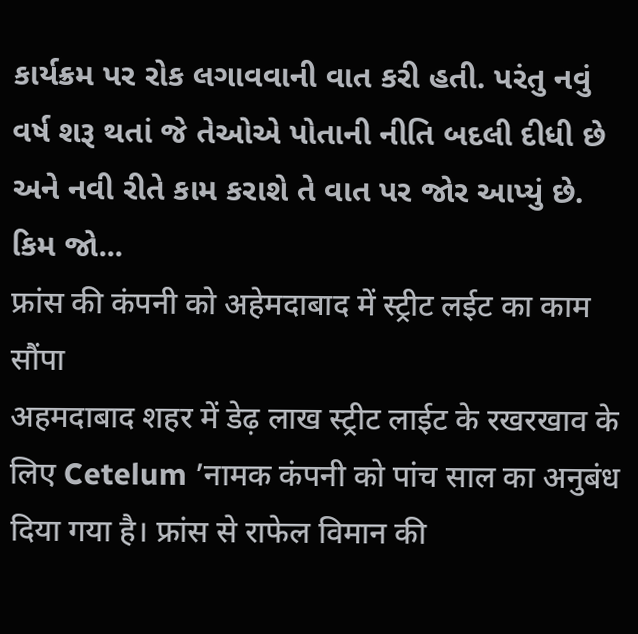કાર્યક્રમ પર રોક લગાવવાની વાત કરી હતી. પરંતુ નવું વર્ષ શરૂ થતાં જે તેઓએ પોતાની નીતિ બદલી દીધી છે અને નવી રીતે કામ કરાશે તે વાત પર જોર આપ્યું છે.
કિમ જો...
फ्रांस की कंपनी को अहेमदाबाद में स्ट्रीट लईट का काम सौंपा
अहमदाबाद शहर में डेढ़ लाख स्ट्रीट लाईट के रखरखाव के लिए Cetelum ’नामक कंपनी को पांच साल का अनुबंध दिया गया है। फ्रांस से राफेल विमान की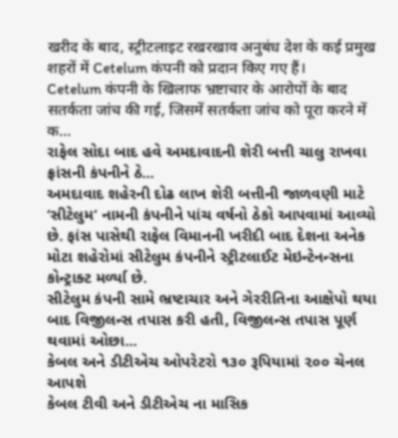खरीद के बाद, स्ट्रीटलाइट रखरखाव अनुबंध देश के कई प्रमुख शहरों में Cetelum कंपनी को प्रदान किए गए हैं।
Cetelum कंपनी के खिलाफ भ्रष्टाचार के आरोपों के बाद सतर्कता जांच की गई, जिसमें सतर्कता जांच को पूरा करने में क...
રાફેલ સોદા બાદ હવે અમદાવાદની શેરી બત્તી ચાલુ રાખવા ફ્રાંસની કંપનીને ઠે...
અમદાવાદ શહેરની દોઢ લાખ શેરી બત્તીની જાળવણી માટે ‘સીટેલુમ’ નામની કંપનીને પાંચ વર્ષનો ઠેકો આપવામાં આવ્યો છે. ફાંસ પાસેથી રાફેલ વિમાનની ખરીદી બાદ દેશના અનેક મોટા શહેરોમાં સીટેલુમ કંપનીને સ્ટ્રીટલાઈટ મેઇન્ટેનન્સના કોન્ટ્રાક્ટ મર્ળ્યા છે.
સીટેલુમ કંપની સામે ભ્રષ્ટાચાર અને ગેરરીતિના આક્ષેપો થયા બાદ વિજીલન્સ તપાસ કરી હતી, વિજીલન્સ તપાસ પૂર્ણ થવામાં ઓછા...
કેબલ અને ડીટીએચ ઓપરેટરો ૧૩૦ રૂપિયામાં ૨૦૦ ચેનલ આપશે
કેબલ ટીવી અને ડીટીએચ ના માસિક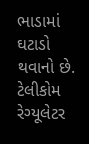ભાડામાં ઘટાડો થવાનો છે. ટેલીકોમ રેગ્યૂલેટર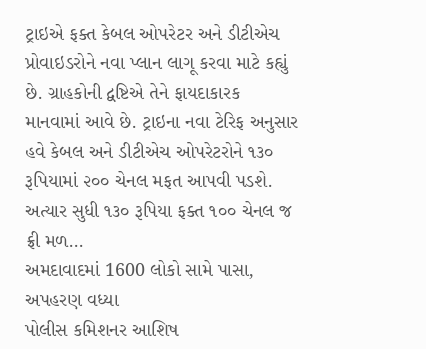ટ્રાઇએ ફક્ત કેબલ ઓપરેટર અને ડીટીએચ પ્રોવાઇડરોને નવા પ્લાન લાગૂ કરવા માટે કહ્યું છે. ગ્રાહકોની દ્વષ્ટિએ તેને ફાયદાકારક માનવામાં આવે છે. ટ્રાઇના નવા ટેરિફ અનુસાર હવે કેબલ અને ડીટીએચ ઓપરેટરોને ૧૩૦ રૂપિયામાં ૨૦૦ ચેનલ મફત આપવી પડશે.
અત્યાર સુધી ૧૩૦ રૂપિયા ફક્ત ૧૦૦ ચેનલ જ ફ્રી મળ...
અમદાવાદમાં 1600 લોકો સામે પાસા, અપહરણ વધ્યા
પોલીસ કમિશનર આશિષ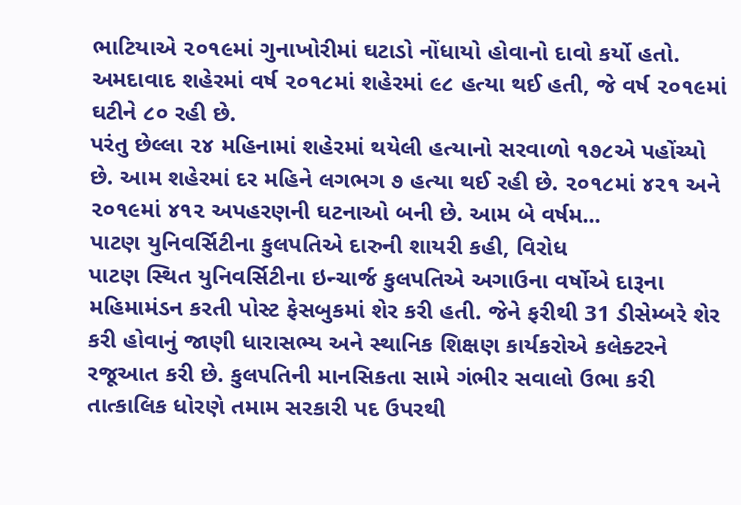ભાટિયાએ ૨૦૧૯માં ગુનાખોરીમાં ઘટાડો નોંધાયો હોવાનો દાવો કર્યો હતો. અમદાવાદ શહેરમાં વર્ષ ૨૦૧૮માં શહેરમાં ૯૮ હત્યા થઈ હતી, જે વર્ષ ૨૦૧૯માં ઘટીને ૮૦ રહી છે.
પરંતુ છેલ્લા ૨૪ મહિનામાં શહેરમાં થયેલી હત્યાનો સરવાળો ૧૭૮એ પહોંચ્યો છે. આમ શહેરમાં દર મહિને લગભગ ૭ હત્યા થઈ રહી છે. ૨૦૧૮માં ૪૨૧ અને ૨૦૧૯માં ૪૧૨ અપહરણની ઘટનાઓ બની છે. આમ બે વર્ષમ...
પાટણ યુનિવર્સિટીના કુલપતિએ દારુની શાયરી કહી, વિરોધ
પાટણ સ્થિત યુનિવર્સિટીના ઇન્ચાર્જ કુલપતિએ અગાઉના વર્ષોએ દારૂના મહિમામંડન કરતી પોસ્ટ ફેસબુકમાં શેર કરી હતી. જેને ફરીથી 31 ડીસેમ્બરે શેર કરી હોવાનું જાણી ધારાસભ્ય અને સ્થાનિક શિક્ષણ કાર્યકરોએ કલેક્ટરને રજૂઆત કરી છે. કુલપતિની માનસિકતા સામે ગંભીર સવાલો ઉભા કરી તાત્કાલિક ધોરણે તમામ સરકારી પદ ઉપરથી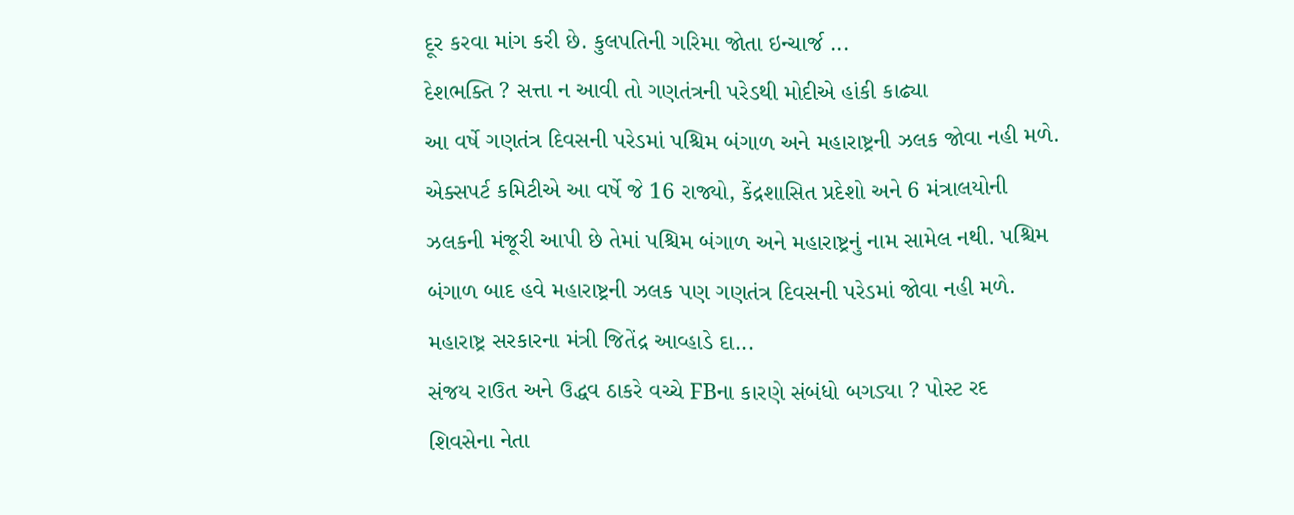દૂર કરવા માંગ કરી છે. કુલપતિની ગરિમા જોતા ઇન્ચાર્જ ...
દેશભક્તિ ? સત્તા ન આવી તો ગણતંત્રની પરેડથી મોદીએ હાંકી કાઢ્યા
આ વર્ષે ગણતંત્ર દિવસની પરેડમાં પશ્ચિમ બંગાળ અને મહારાષ્ટ્રની ઝલક જોવા નહી મળે. એક્સપર્ટ કમિટીએ આ વર્ષે જે 16 રાજ્યો, કેંદ્રશાસિત પ્રદેશો અને 6 મંત્રાલયોની ઝલકની મંજૂરી આપી છે તેમાં પશ્ચિમ બંગાળ અને મહારાષ્ટ્રનું નામ સામેલ નથી. પશ્ચિમ બંગાળ બાદ હવે મહારાષ્ટ્રની ઝલક પણ ગણતંત્ર દિવસની પરેડમાં જોવા નહી મળે. મહારાષ્ટ્ર સરકારના મંત્રી જિતેંદ્ર આવ્હાડે દા...
સંજય રાઉત અને ઉદ્ધવ ઠાકરે વચ્ચે FBના કારણે સંબંધો બગડ્યા ? પોસ્ટ રદ
શિવસેના નેતા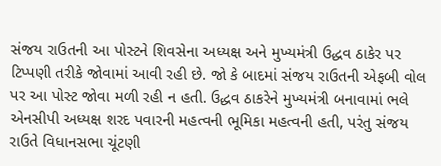સંજય રાઉતની આ પોસ્ટને શિવસેના અધ્યક્ષ અને મુખ્યમંત્રી ઉદ્ધવ ઠાકેર પર ટિપ્પણી તરીકે જોવામાં આવી રહી છે. જો કે બાદમાં સંજય રાઉતની એફબી વોલ પર આ પોસ્ટ જોવા મળી રહી ન હતી. ઉદ્ધવ ઠાકરેને મુખ્યમંત્રી બનાવામાં ભલે એનસીપી અધ્યક્ષ શરદ પવારની મહત્વની ભૂમિકા મહત્વની હતી, પરંતુ સંજય રાઉતે વિધાનસભા ચૂંટણી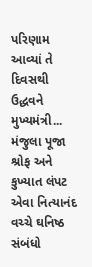પરિણામ આવ્યાં તે દિવસથી ઉદ્ધવને મુખ્યમંત્રી...
મંજુલા પૂજા શ્રોફ અને કુખ્યાત લંપટ એવા નિત્યાનંદ વચ્ચે ઘનિષ્ઠ સંબંધો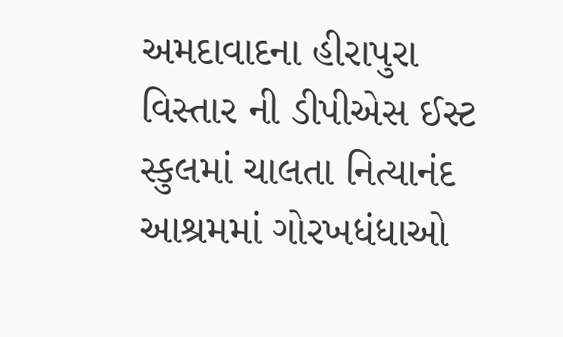અમદાવાદના હીરાપુરા વિસ્તાર ની ડીપીએસ ઈસ્ટ સ્કુલમાં ચાલતા નિત્યાનંદ આશ્રમમાં ગોરખધંધાઓ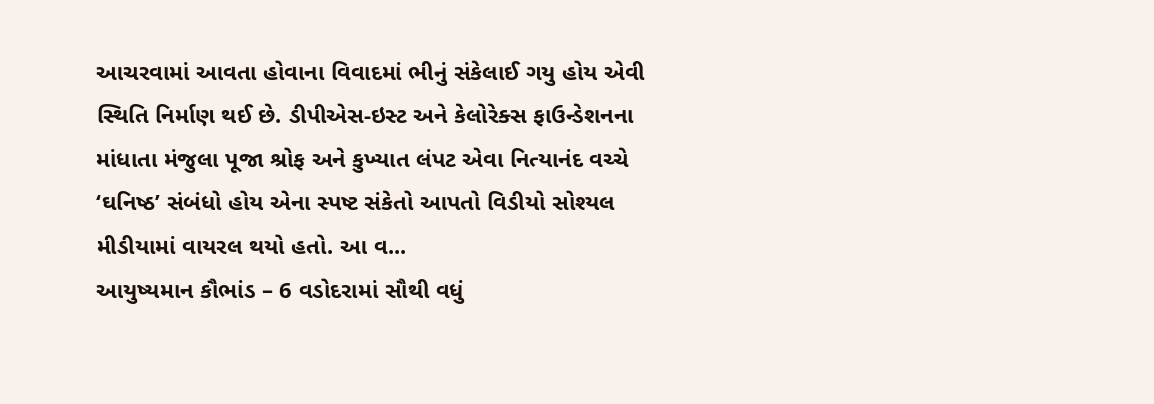આચરવામાં આવતા હોવાના વિવાદમાં ભીનું સંકેલાઈ ગયુ હોય એવી સ્થિતિ નિર્માણ થઈ છે. ડીપીએસ-ઇસ્ટ અને કેલોરેક્સ ફાઉન્ડેશનના માંધાતા મંજુલા પૂજા શ્રોફ અને કુખ્યાત લંપટ એવા નિત્યાનંદ વચ્ચે ‘ઘનિષ્ઠ’ સંબંધો હોય એના સ્પષ્ટ સંકેતો આપતો વિડીયો સોશ્યલ મીડીયામાં વાયરલ થયો હતો. આ વ...
આયુષ્યમાન કૌભાંડ – 6 વડોદરામાં સૌથી વધું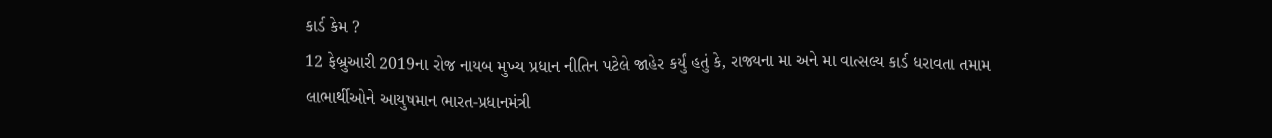કાર્ડ કેમ ?
12 ફેબ્રુઆરી 2019ના રોજ નાયબ મુખ્ય પ્રધાન નીતિન પટેલે જાહેર કર્યું હતું કે, રાજ્યના મા અને મા વાત્સલ્ય કાર્ડ ધરાવતા તમામ લાભાર્થીઓને આયુષમાન ભારત-પ્રધાનમંત્રી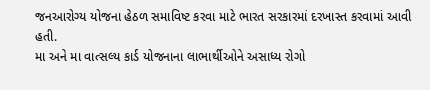જનઆરોગ્ય યોજના હેઠળ સમાવિષ્ટ કરવા માટે ભારત સરકારમાં દરખાસ્ત કરવામાં આવી હતી.
મા અને મા વાત્સલ્ય કાર્ડ યોજનાના લાભાર્થીઓને અસાધ્ય રોગો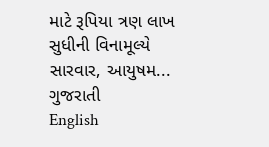માટે રૂપિયા ત્રણ લાખ સુધીની વિનામૂલ્યે સારવાર, આયુષમ...
ગુજરાતી
English